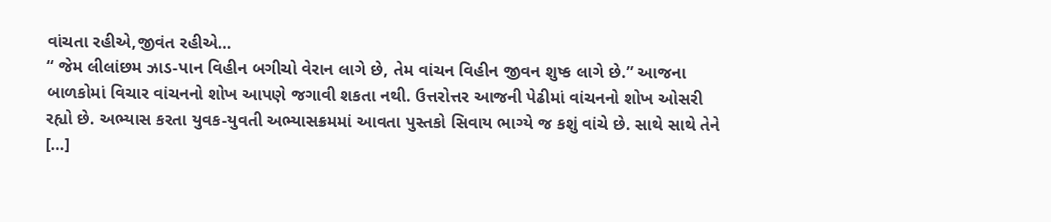વાંચતા રહીએ,જીવંત રહીએ…
“ જેમ લીલાંછમ ઝાડ-પાન વિહીન બગીચો વેરાન લાગે છે, તેમ વાંચન વિહીન જીવન શુષ્ક લાગે છે.” આજના બાળકોમાં વિચાર વાંચનનો શોખ આપણે જગાવી શકતા નથી. ઉત્તરોત્તર આજની પેઢીમાં વાંચનનો શોખ ઓસરી રહ્યો છે. અભ્યાસ કરતા યુવક-યુવતી અભ્યાસક્રમમાં આવતા પુસ્તકો સિવાય ભાગ્યે જ કશું વાંચે છે. સાથે સાથે તેને […]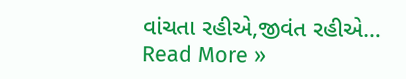વાંચતા રહીએ,જીવંત રહીએ… Read More »